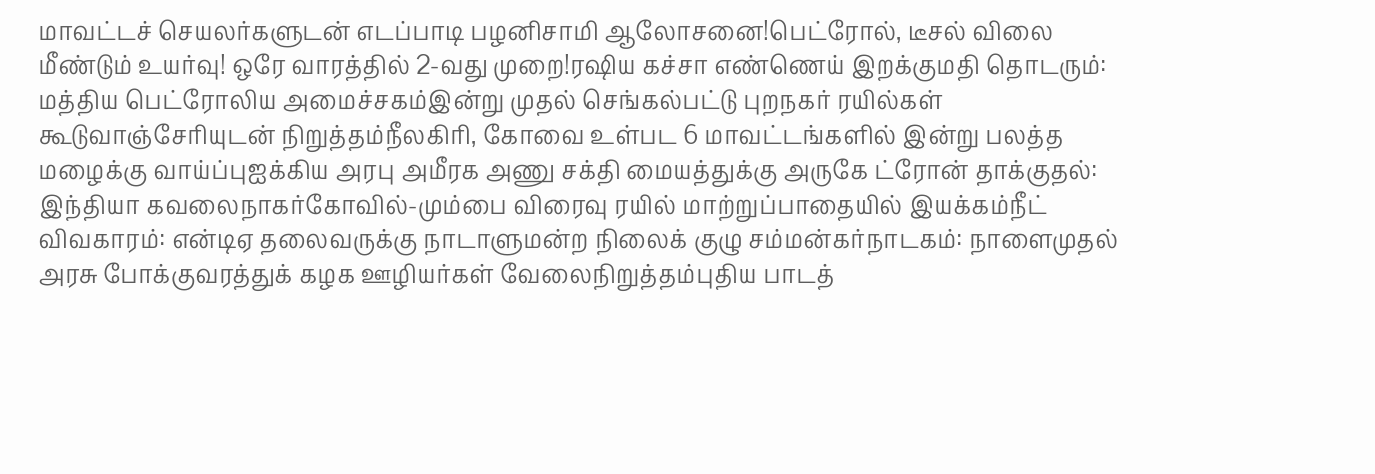மாவட்டச் செயலர்களுடன் எடப்பாடி பழனிசாமி ஆலோசனை!பெட்ரோல், டீசல் விலை மீண்டும் உயர்வு! ஒரே வாரத்தில் 2-வது முறை!ரஷிய கச்சா எண்ணெய் இறக்குமதி தொடரும்: மத்திய பெட்ரோலிய அமைச்சகம்இன்று முதல் செங்கல்பட்டு புறநகர் ரயில்கள் கூடுவாஞ்சேரியுடன் நிறுத்தம்நீலகிரி, கோவை உள்பட 6 மாவட்டங்களில் இன்று பலத்த மழைக்கு வாய்ப்புஐக்கிய அரபு அமீரக அணு சக்தி மையத்துக்கு அருகே ட்ரோன் தாக்குதல்: இந்தியா கவலைநாகர்கோவில்-மும்பை விரைவு ரயில் மாற்றுப்பாதையில் இயக்கம்நீட் விவகாரம்: என்டிஏ தலைவருக்கு நாடாளுமன்ற நிலைக் குழு சம்மன்கர்நாடகம்: நாளைமுதல் அரசு போக்குவரத்துக் கழக ஊழியர்கள் வேலைநிறுத்தம்புதிய பாடத்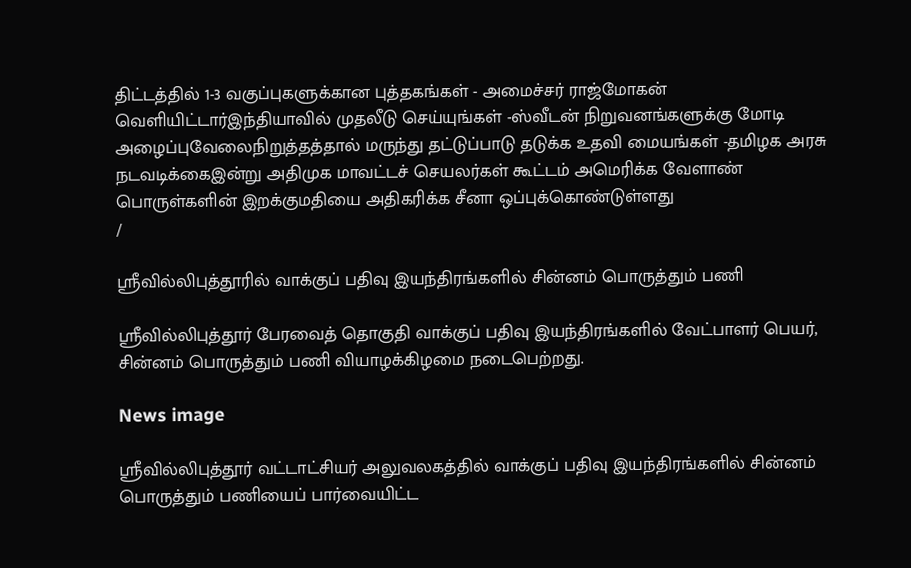திட்டத்தில் 1-3 வகுப்புகளுக்கான புத்தகங்கள் - அமைச்சர் ராஜ்மோகன் வெளியிட்டார்இந்தியாவில் முதலீடு செய்யுங்கள் -ஸ்வீடன் நிறுவனங்களுக்கு மோடி அழைப்புவேலைநிறுத்தத்தால் மருந்து தட்டுப்பாடு தடுக்க உதவி மையங்கள் -தமிழக அரசு நடவடிக்கைஇன்று அதிமுக மாவட்டச் செயலர்கள் கூட்டம் அமெரிக்க வேளாண் பொருள்களின் இறக்குமதியை அதிகரிக்க சீனா ஒப்புக்கொண்டுள்ளது
/

ஸ்ரீவில்லிபுத்தூரில் வாக்குப் பதிவு இயந்திரங்களில் சின்னம் பொருத்தும் பணி

ஸ்ரீவில்லிபுத்தூர் பேரவைத் தொகுதி வாக்குப் பதிவு இயந்திரங்களில் வேட்பாளர் பெயர், சின்னம் பொருத்தும் பணி வியாழக்கிழமை நடைபெற்றது.

News image

ஸ்ரீவில்லிபுத்தூர் வட்டாட்சியர் அலுவலகத்தில் வாக்குப் பதிவு இயந்திரங்களில் சின்னம் பொருத்தும் பணியைப் பார்வையிட்ட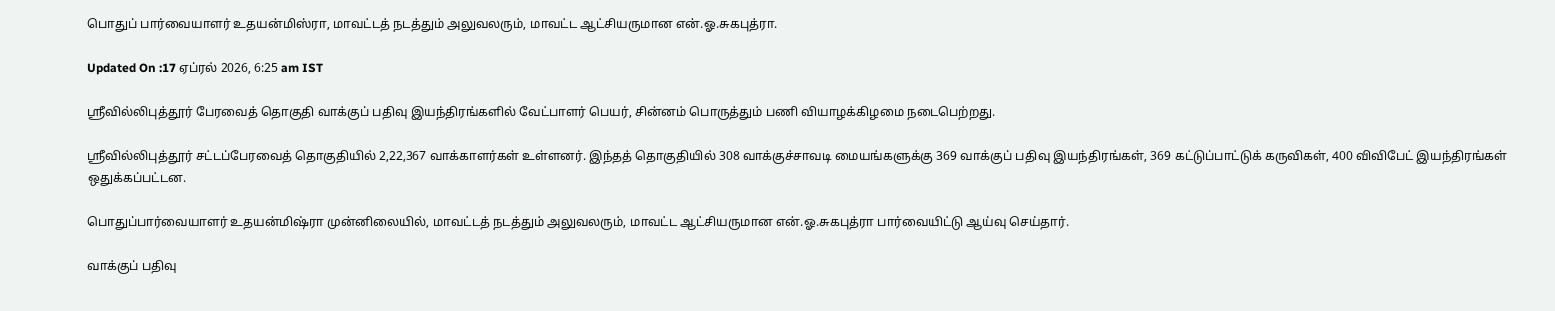பொதுப் பார்வையாளர் உதயன்மிஸ்ரா, மாவட்டத் நடத்தும் அலுவலரும், மாவட்ட ஆட்சியருமான என்.ஓ.சுகபுத்ரா.

Updated On :17 ஏப்ரல் 2026, 6:25 am IST

ஸ்ரீவில்லிபுத்தூர் பேரவைத் தொகுதி வாக்குப் பதிவு இயந்திரங்களில் வேட்பாளர் பெயர், சின்னம் பொருத்தும் பணி வியாழக்கிழமை நடைபெற்றது.

ஸ்ரீவில்லிபுத்தூர் சட்டப்பேரவைத் தொகுதியில் 2,22,367 வாக்காளர்கள் உள்ளனர். இந்தத் தொகுதியில் 308 வாக்குச்சாவடி மையங்களுக்கு 369 வாக்குப் பதிவு இயந்திரங்கள், 369 கட்டுப்பாட்டுக் கருவிகள், 400 விவிபேட் இயந்திரங்கள் ஒதுக்கப்பட்டன.

பொதுப்பார்வையாளர் உதயன்மிஷ்ரா முன்னிலையில், மாவட்டத் நடத்தும் அலுவலரும், மாவட்ட ஆட்சியருமான என்.ஓ.சுகபுத்ரா பார்வையிட்டு ஆய்வு செய்தார்.

வாக்குப் பதிவு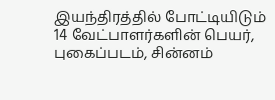இயந்திரத்தில் போட்டியிடும் 14 வேட்பாளர்களின் பெயர், புகைப்படம், சின்னம்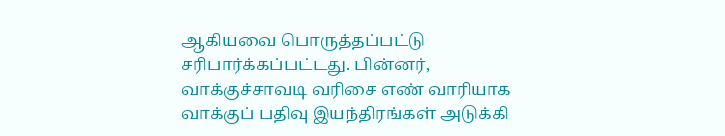ஆகியவை பொருத்தப்பட்டு சரிபார்க்கப்பட்டது. பின்னர், வாக்குச்சாவடி வரிசை எண் வாரியாக வாக்குப் பதிவு இயந்திரங்கள் அடுக்கி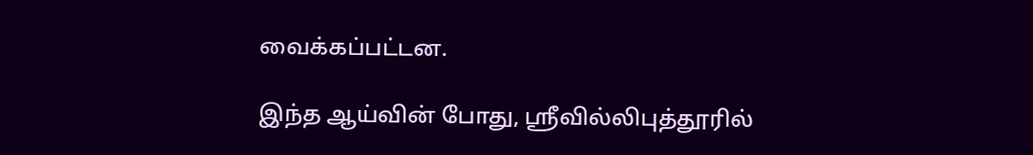வைக்கப்பட்டன.

இந்த ஆய்வின் போது, ஸ்ரீவில்லிபுத்தூரில்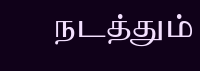நடத்தும்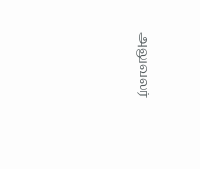அலுவலர்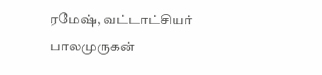ரமேஷ், வட்டாட்சியர் பாலமுருகன்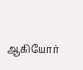ஆகியோர்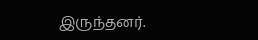இருந்தனர்.